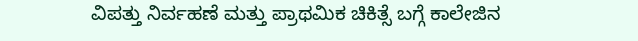ವಿಪತ್ತು ನಿರ್ವಹಣೆ ಮತ್ತು ಪ್ರಾಥಮಿಕ ಚಿಕಿತ್ಸೆ ಬಗ್ಗೆ ಕಾಲೇಜಿನ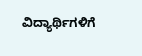ವಿದ್ಯಾರ್ಥಿಗಳಿಗೆ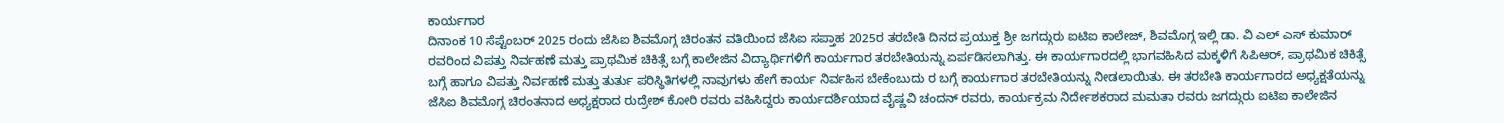ಕಾರ್ಯಗಾರ
ದಿನಾಂಕ 10 ಸೆಪ್ಟೆಂಬರ್ 2025 ರಂದು ಜೆಸಿಐ ಶಿವಮೊಗ್ಗ ಚಿರಂತನ ವತಿಯಿಂದ ಜೆಸಿಐ ಸಪ್ತಾಹ 2025ರ ತರಬೇತಿ ದಿನದ ಪ್ರಯುಕ್ತ ಶ್ರೀ ಜಗದ್ಗುರು ಐಟಿಐ ಕಾಲೇಜ್, ಶಿವಮೊಗ್ಗ ಇಲ್ಲಿ ಡಾ. ವಿ ಎಲ್ ಎಸ್ ಕುಮಾರ್ ರವರಿಂದ ವಿಪತ್ತು ನಿರ್ವಹಣೆ ಮತ್ತು ಪ್ರಾಥಮಿಕ ಚಿಕಿತ್ಸೆ ಬಗ್ಗೆ ಕಾಲೇಜಿನ ವಿದ್ಯಾರ್ಥಿಗಳಿಗೆ ಕಾರ್ಯಗಾರ ತರಬೇತಿಯನ್ನು ಏರ್ಪಡಿಸಲಾಗಿತ್ತು. ಈ ಕಾರ್ಯಗಾರದಲ್ಲಿ ಭಾಗವಹಿಸಿದ ಮಕ್ಕಳಿಗೆ ಸಿಪಿಆರ್, ಪ್ರಾಥಮಿಕ ಚಿಕಿತ್ಸೆ ಬಗ್ಗೆ ಹಾಗೂ ವಿಪತ್ತು ನಿರ್ವಹಣೆ ಮತ್ತು ತುರ್ತು ಪರಿಸ್ಥಿತಿಗಳಲ್ಲಿ ನಾವುಗಳು ಹೇಗೆ ಕಾರ್ಯ ನಿರ್ವಹಿಸ ಬೇಕೆಂಬುದು ರ ಬಗ್ಗೆ ಕಾರ್ಯಗಾರ ತರಬೇತಿಯನ್ನು ನೀಡಲಾಯಿತು. ಈ ತರಬೇತಿ ಕಾರ್ಯಗಾರದ ಅಧ್ಯಕ್ಷತೆಯನ್ನು ಜೆಸಿಐ ಶಿವಮೊಗ್ಗ ಚಿರಂತನಾದ ಅಧ್ಯಕ್ಷರಾದ ರುದ್ರೇಶ್ ಕೋರಿ ರವರು ವಹಿಸಿದ್ದರು ಕಾರ್ಯದರ್ಶಿಯಾದ ವೈಷ್ಣವಿ ಚಂದನ್ ರವರು, ಕಾರ್ಯಕ್ರಮ ನಿರ್ದೇಶಕರಾದ ಮಮತಾ ರವರು ಜಗದ್ಗುರು ಐಟಿಐ ಕಾಲೇಜಿನ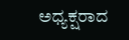ಅಧ್ಯಕ್ಷರಾದ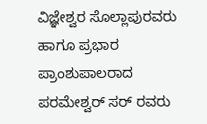ವಿಜ್ಞೇಶ್ವರ ಸೊಲ್ಲಾಪುರವರು ಹಾಗೂ ಪ್ರಭಾರ ಪ್ರಾಂಶುಪಾಲರಾದ ಪರಮೇಶ್ವರ್ ಸರ್ ರವರು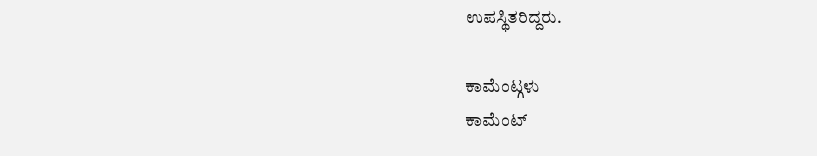ಉಪಸ್ಥಿತರಿದ್ದರು.

ಕಾಮೆಂಟ್ಗಳು
ಕಾಮೆಂಟ್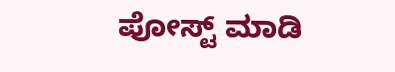ಪೋಸ್ಟ್ ಮಾಡಿ